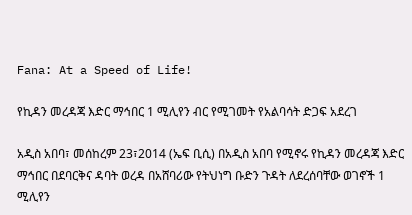Fana: At a Speed of Life!

የኪዳን መረዳጃ እድር ማኅበር 1 ሚሊየን ብር የሚገመት የአልባሳት ድጋፍ አደረገ

አዲስ አበባ፣ መሰከረም 23፣2014 (ኤፍ ቢሲ) በአዲስ አበባ የሚኖሩ የኪዳን መረዳጃ እድር ማኅበር በደባርቅና ዳባት ወረዳ በአሸባሪው የትህነግ ቡድን ጉዳት ለደረሰባቸው ወገኖች 1 ሚሊየን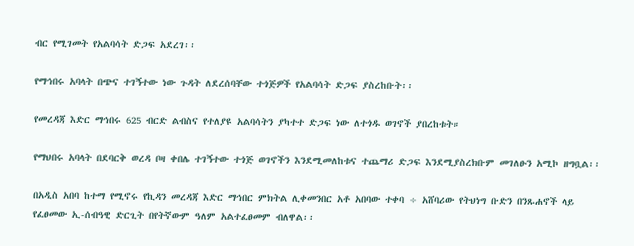ብር የሚገመት የአልባሳት ድጋፍ አደረገ፡፡

የማኅበሩ አባላት በጭና ተገኝተው ነው ጉዳት ለደረሰባቸው ተጎጅዎች የአልባሳት ድጋፍ ያስረከቡት፡፡

የመረዳጃ እድር ማኅበሩ 625 ብርድ ልብስና የተለያዩ አልባሳትን ያካተተ ድጋፍ ነው ለተጎዱ ወገኖች ያበረከቱት።

የማህበሩ አባላት በደባርቅ ወረዳ ቦዛ ቀበሌ ተገኝተው ተጎጅ ወገኖችን እንደሚመለከቱና ተጨማሪ ድጋፍ እንደሚያስረክቡም መገለፁን አሚኮ ዘግቧል፡፡

በአዲስ አበባ ከተማ የሚኖሩ የኪዳን መረዳጃ እድር ማኅበር ምክትል ሊቀመንበር አቶ አበባው ተቀባ ÷ አሸባሪው የትህነግ ቡድን በንጹሐኖች ላይ የፈፀመው ኢ-ሰብዓዊ ድርጊት በየትኛውም ዓለም አልተፈፀመም ብለዋል፡፡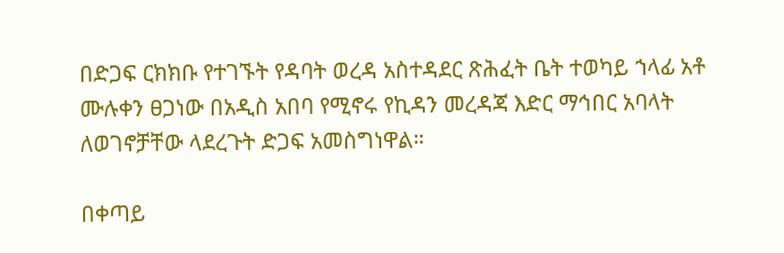በድጋፍ ርክክቡ የተገኙት የዳባት ወረዳ አስተዳደር ጽሕፈት ቤት ተወካይ ኀላፊ አቶ ሙሉቀን ፀጋነው በአዲስ አበባ የሚኖሩ የኪዳን መረዳጃ እድር ማኅበር አባላት ለወገኖቻቸው ላደረጉት ድጋፍ አመስግነዋል።

በቀጣይ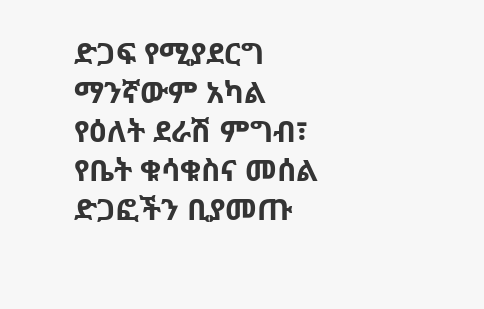ድጋፍ የሚያደርግ ማንኛውም አካል የዕለት ደራሽ ምግብ፣ የቤት ቁሳቁስና መሰል ድጋፎችን ቢያመጡ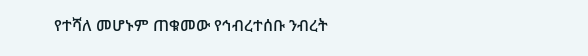የተሻለ መሆኑም ጠቁመው የኅብረተሰቡ ንብረት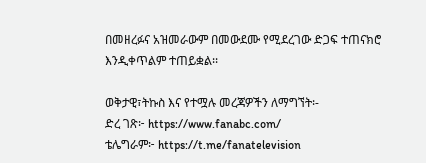በመዘረፉና አዝመራውም በመውደሙ የሚደረገው ድጋፍ ተጠናክሮ እንዲቀጥልም ተጠይቋል፡፡

ወቅታዊ፣ትኩስ እና የተሟሉ መረጃዎችን ለማግኘት፡-
ድረ ገጽ፦ https://www.fanabc.com/
ቴሌግራም፦ https://t.me/fanatelevision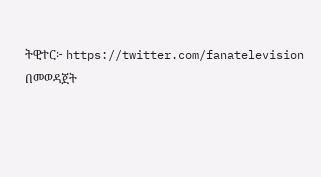ትዊተር፦ https://twitter.com/fanatelevision በመወዳጀት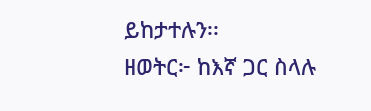ይከታተሉን፡፡
ዘወትር፦ ከእኛ ጋር ስላሉ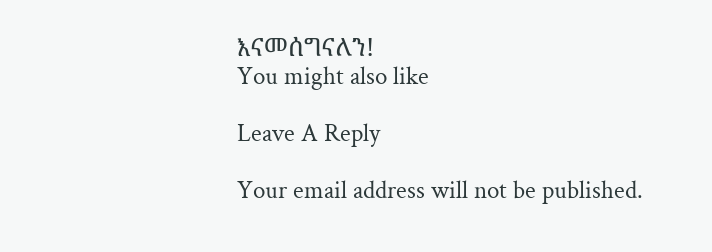እናመሰግናለን!
You might also like

Leave A Reply

Your email address will not be published.